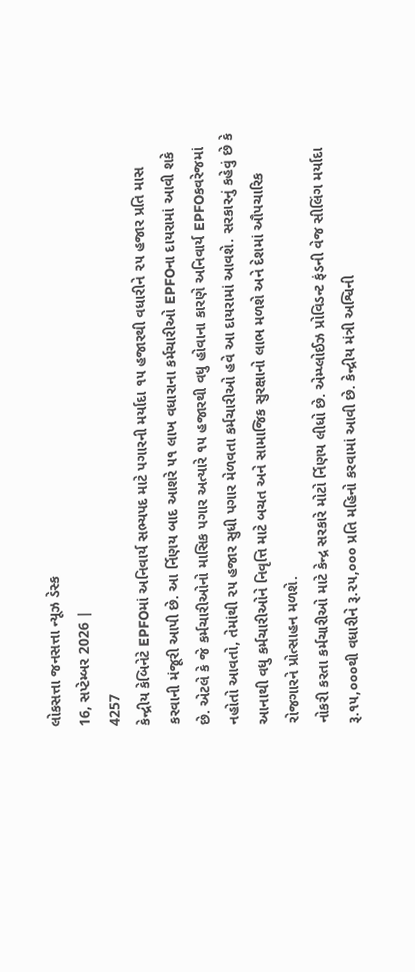લોકસત્તા જનસત્તા ન્યૂઝ ડેસ્ક
16, સપ્ટેમ્બર 2026 |
4257
કેન્દ્રીય કેબિનેટે EPFOમાં અનિવાર્ય સભ્યપદ માટે પગારની મર્યાદા ૧૫ હજારથી વધારીને ૨૫ હજાર પ્રતિ માસ કરવાની મંજૂરી આપી છે. આ ર્નિણય બાદ આશરે ૫૧ લાખ વધારાના કર્મચારીઓ EPFOના દાયરામાં આવી શકે છે. એટલે કે જે કર્મચારીઓનો માસિક પગાર અત્યારે ૧૫ હજારથી વધુ હોવાના કારણે અનિવાર્ય EPFOકવરેજમાં નહોતો આવતો, તેમાંથી ૨૫ હજાર સુધી પગાર મેળવતા કર્મચારીઓ હવે આ દાયરામાં આવશે. સરકારનું કહેવું છે કે આનાથી વધુ કર્મચારીઓને નિવૃત્તિ માટે બચત અને સામાજિક સુરક્ષાનો લાભ મળશે અને દેશમાં ઔપચારિક રોજગારને પ્રોત્સાહન મળશે.
નોકરી કરતા કર્મચારીઓ માટે કેન્દ્ર સરકારે મોટો ર્નિણય લીધો છે. એમ્પ્લોઈઝ પ્રોવિડન્ટ ફંડની વેજ સીલિંગ મર્યાદા રૂ.૧૫,૦૦૦થી વધારીને રૂ.૨૫,૦૦૦ પ્રતિ મહિનો કરવામાં આવી છે. કેન્દ્રીય મંત્રી અશ્વિની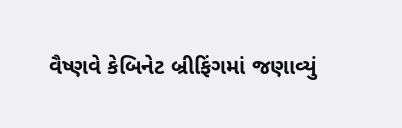વૈષ્ણવે કેબિનેટ બ્રીફિંગમાં જણાવ્યું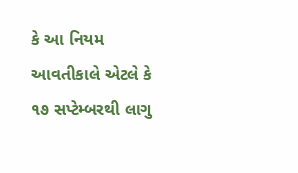કે આ નિયમ આવતીકાલે એટલે કે ૧૭ સપ્ટેમ્બરથી લાગુ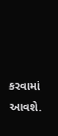કરવામાં આવશે.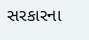સરકારના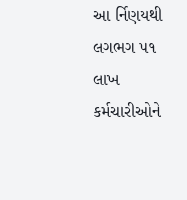આ ર્નિણયથી લગભગ ૫૧ લાખ કર્મચારીઓને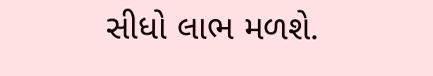સીધો લાભ મળશે.